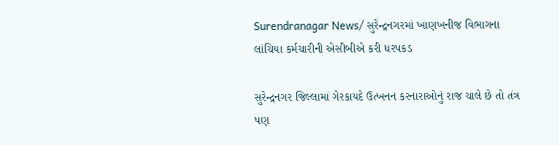Surendranagar News/ સુરેન્દ્રનગરમાં ખાણખનીજ વિભાગના લાંચિયા કર્મચારીની એસીબીએ કરી ધરપકડ

સુરેન્દ્રનગર જિલ્લામાં ગેરકાયદે ઉત્ખનન કરનારાઓનું રાજ ચાલે છે તો તંત્ર પણ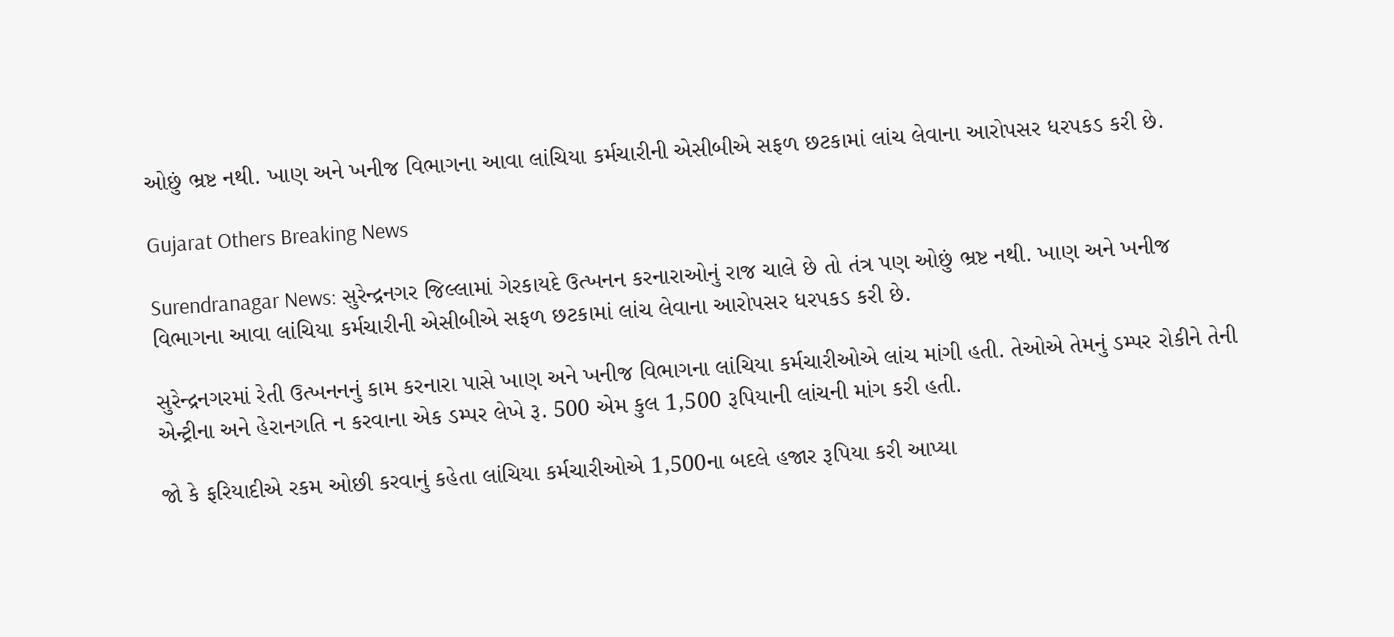ઓછું ભ્રષ્ટ નથી. ખાણ અને ખનીજ વિભાગના આવા લાંચિયા કર્મચારીની એસીબીએ સફળ છટકામાં લાંચ લેવાના આરોપસર ધરપકડ કરી છે.

Gujarat Others Breaking News

Surendranagar News: સુરેન્દ્રનગર જિલ્લામાં ગેરકાયદે ઉત્ખનન કરનારાઓનું રાજ ચાલે છે તો તંત્ર પણ ઓછું ભ્રષ્ટ નથી. ખાણ અને ખનીજ વિભાગના આવા લાંચિયા કર્મચારીની એસીબીએ સફળ છટકામાં લાંચ લેવાના આરોપસર ધરપકડ કરી છે.

સુરેન્દ્રનગરમાં રેતી ઉત્ખનનનું કામ કરનારા પાસે ખાણ અને ખનીજ વિભાગના લાંચિયા કર્મચારીઓએ લાંચ માંગી હતી. તેઓએ તેમનું ડમ્પર રોકીને તેની એન્ટ્રીના અને હેરાનગતિ ન કરવાના એક ડમ્પર લેખે રૂ. 500 એમ કુલ 1,500 રૂપિયાની લાંચની માંગ કરી હતી.

જો કે ફરિયાદીએ રકમ ઓછી કરવાનું કહેતા લાંચિયા કર્મચારીઓએ 1,500ના બદલે હજાર રૂપિયા કરી આપ્યા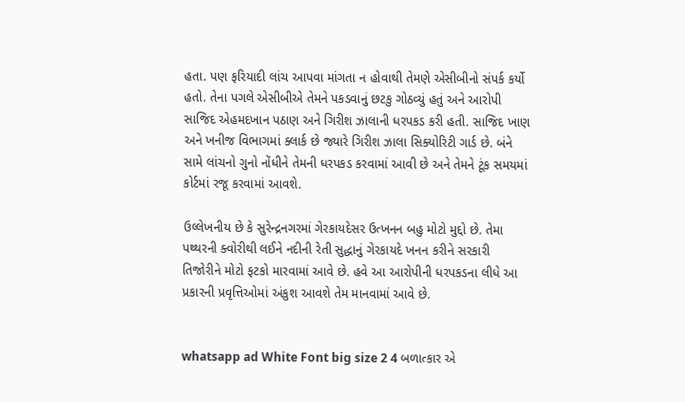હતા. પણ ફરિયાદી લાંચ આપવા માંગતા ન હોવાથી તેમણે એસીબીનો સંપર્ક કર્યો હતો. તેના પગલે એસીબીએ તેમને પકડવાનું છટકુ ગોઠવ્યું હતું અને આરોપી સાજિદ એહમદખાન પઠાણ અને ગિરીશ ઝાલાની ધરપકડ કરી હતી. સાજિદ ખાણ અને ખનીજ વિભાગમાં ક્લાર્ક છે જ્યારે ગિરીશ ઝાલા સિક્યોરિટી ગાર્ડ છે. બંને સામે લાંચનો ગુનો નોંધીને તેમની ધરપકડ કરવામાં આવી છે અને તેમને ટૂંક સમયમાં કોર્ટમાં રજૂ કરવામાં આવશે.

ઉલ્લેખનીય છે કે સુરેન્દ્રનગરમાં ગેરકાયદેસર ઉત્ખનન બહુ મોટો મુદ્દો છે. તેમા પથ્થરની ક્વોરીથી લઈને નદીની રેતી સુદ્ધાનું ગેરકાયદે ખનન કરીને સરકારી તિજોરીને મોટો ફટકો મારવામાં આવે છે. હવે આ આરોપીની ધરપકડના લીધે આ પ્રકારની પ્રવૃત્તિઓમાં અંકુશ આવશે તેમ માનવામાં આવે છે.


whatsapp ad White Font big size 2 4 બળાત્કાર એ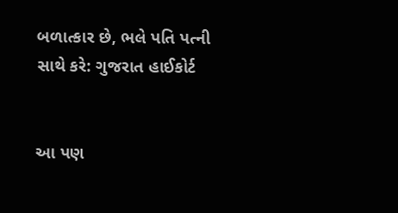બળાત્કાર છે, ભલે પતિ પત્ની સાથે કરે: ગુજરાત હાઈકોર્ટ


આ પણ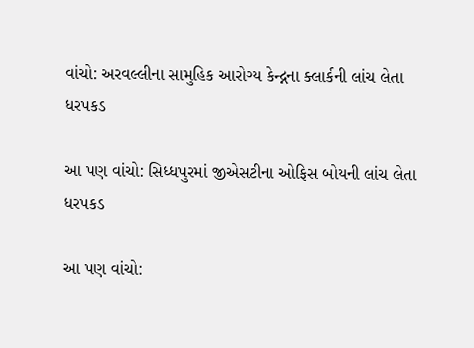વાંચો: અરવલ્લીના સામુહિક આરોગ્ય કેન્દ્નના ક્લાર્કની લાંચ લેતા ધરપકડ

આ પણ વાંચો: સિધ્ધપુરમાં જીએસટીના ઓફિસ બોયની લાંચ લેતા ધરપકડ

આ પણ વાંચો: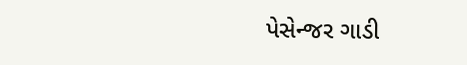પેસેન્જર ગાડી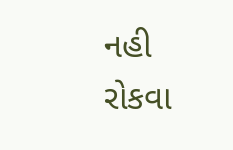નહી રોકવા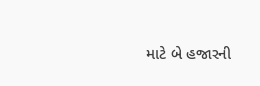માટે બે હજારની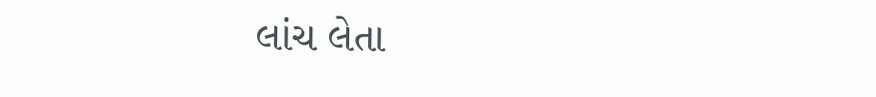લાંચ લેતા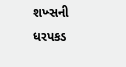શખ્સની ધરપકડ